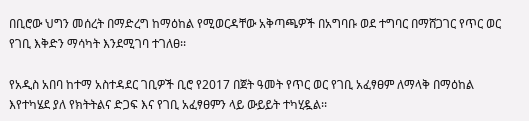በቢሮው ህግን መሰረት በማድረግ ከማዕከል የሚወርዳቸው አቅጣጫዎች በአግባቡ ወደ ተግባር በማሸጋገር የጥር ወር የገቢ እቅድን ማሳካት እንደሚገባ ተገለፀ፡፡

የአዲስ አበባ ከተማ አስተዳደር ገቢዎች ቢሮ የ2017 በጀት ዓመት የጥር ወር የገቢ አፈፃፀም ለማላቅ በማዕከል እየተካሄደ ያለ የክትትልና ድጋፍ እና የገቢ አፈፃፀምን ላይ ውይይት ተካሂዷል፡፡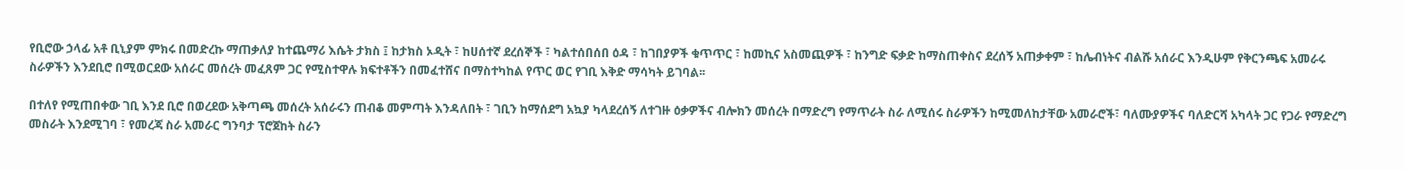የቢሮው ኃላፊ አቶ ቢኒያም ምክሩ በመድረኩ ማጠቃለያ ከተጨማሪ እሴት ታክስ ፤ ከታክስ ኦዲት ፣ ከሀሰተኛ ደረሰኞች ፣ ካልተሰበሰበ ዕዳ ፣ ከገበያዎች ቁጥጥር ፣ ከመኪና አስመጪዎች ፣ ከንግድ ፍቃድ ከማስጠቀስና ደረሰኝ አጠቃቀም ፣ ከሌብነትና ብልሹ አሰራር እንዲሁም የቅርንጫፍ አመራሩ ስራዎችን እንደቢሮ በሚወርደው አሰራር መሰረት መፈጸም ጋር የሚስተዋሉ ክፍተቶችን በመፈተሸና በማስተካከል የጥር ወር የገቢ እቅድ ማሳካት ይገባል፡፡

በተለየ የሚጠበቀው ገቢ እንደ ቢሮ በወረደው አቅጣጫ መሰረት አሰራሩን ጠብቆ መምጣት እንዳለበት ፣ ገቢን ከማሰደግ አኳያ ካላደረሰኝ ለተገዙ ዕቃዎችና ብሎክን መሰረት በማድረግ የማጥራት ስራ ለሚሰሩ ስራዎችን ከሚመለከታቸው አመራሮች፣ ባለሙያዎችና ባለድርሻ አካላት ጋር የጋራ የማድረግ መስራት እንደሚገባ ፣ የመረጃ ስራ አመራር ግንባታ ፕሮጀከት ስራን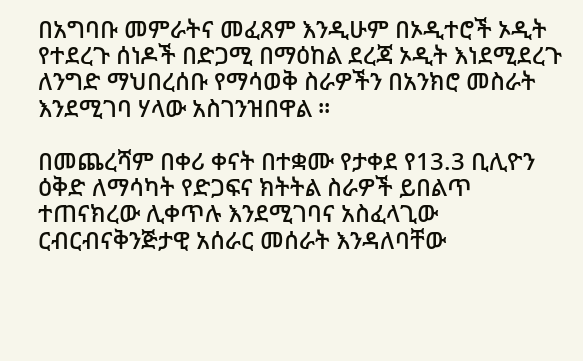በአግባቡ መምራትና መፈጸም እንዲሁም በኦዲተሮች ኦዲት የተደረጉ ሰነዶች በድጋሚ በማዕከል ደረጃ ኦዲት እነደሚደረጉ ለንግድ ማህበረሰቡ የማሳወቅ ስራዎችን በአንክሮ መስራት እንደሚገባ ሃላው አስገንዝበዋል ፡፡

በመጨረሻም በቀሪ ቀናት በተቋሙ የታቀደ የ13.3 ቢሊዮን ዕቅድ ለማሳካት የድጋፍና ክትትል ስራዎች ይበልጥ ተጠናክረው ሊቀጥሉ እንደሚገባና አስፈላጊው ርብርብናቅንጅታዊ አሰራር መሰራት እንዳለባቸው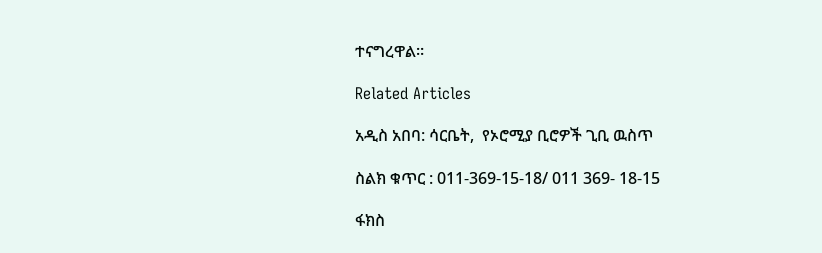ተናግረዋል።

Related Articles

አዲስ አበባ: ሳርቤት,  የኦሮሚያ ቢሮዎች ጊቢ ዉስጥ

ስልክ ቁጥር : 011-369-15-18/ 011 369- 18-15

ፋክስ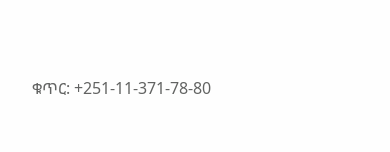ቁጥር: +251-11-371-78-80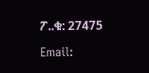ፖ..ቁ: 27475

Email: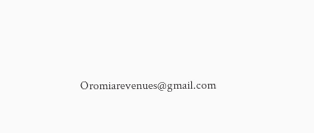Oromiarevenues@gmail.com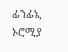ፊንፊኔ, ኦሮሚያ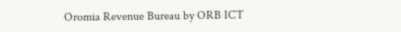Oromia Revenue Bureau by ORB ICT